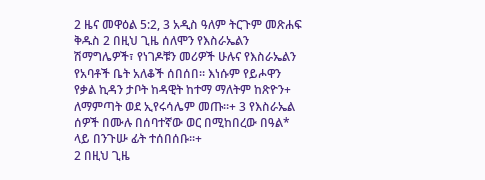2 ዜና መዋዕል 5:2, 3 አዲስ ዓለም ትርጉም መጽሐፍ ቅዱስ 2 በዚህ ጊዜ ሰለሞን የእስራኤልን ሽማግሌዎች፣ የነገዶቹን መሪዎች ሁሉና የእስራኤልን የአባቶች ቤት አለቆች ሰበሰበ። እነሱም የይሖዋን የቃል ኪዳን ታቦት ከዳዊት ከተማ ማለትም ከጽዮን+ ለማምጣት ወደ ኢየሩሳሌም መጡ።+ 3 የእስራኤል ሰዎች በሙሉ በሰባተኛው ወር በሚከበረው በዓል* ላይ በንጉሡ ፊት ተሰበሰቡ።+
2 በዚህ ጊዜ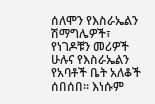ሰለሞን የእስራኤልን ሽማግሌዎች፣ የነገዶቹን መሪዎች ሁሉና የእስራኤልን የአባቶች ቤት አለቆች ሰበሰበ። እነሱም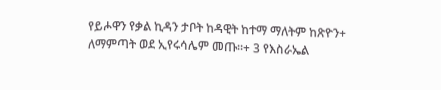የይሖዋን የቃል ኪዳን ታቦት ከዳዊት ከተማ ማለትም ከጽዮን+ ለማምጣት ወደ ኢየሩሳሌም መጡ።+ 3 የእስራኤል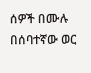ሰዎች በሙሉ በሰባተኛው ወር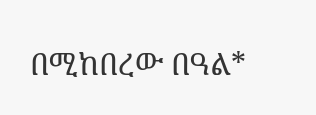በሚከበረው በዓል*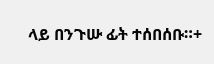ላይ በንጉሡ ፊት ተሰበሰቡ።+